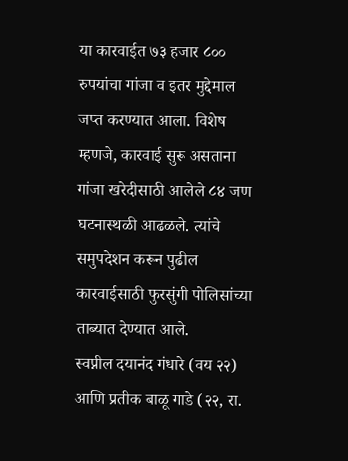या कारवाईत ७३ हजार ८०० रुपयांचा गांजा व इतर मुद्देमाल जप्त करण्यात आला. विशेष म्हणजे, कारवाई सुरू असताना गांजा खरेदीसाठी आलेले ८४ जण घटनास्थळी आढळले. त्यांचे समुपदेशन करून पुढील कारवाईसाठी फुरसुंगी पोलिसांच्या ताब्यात देण्यात आले.
स्वप्नील दयानंद गंधारे (वय २२) आणि प्रतीक बाळू गाडे (२२, रा.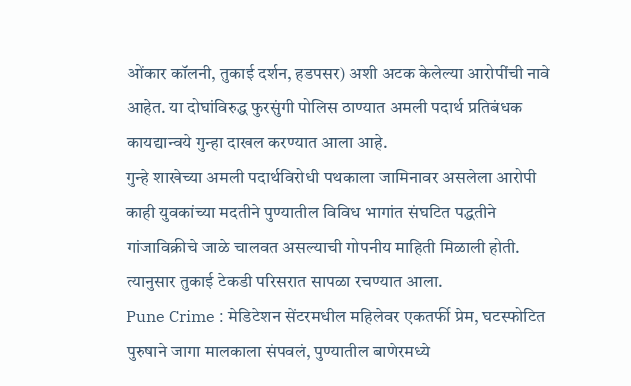ओंकार कॉलनी, तुकाई दर्शन, हडपसर) अशी अटक केलेल्या आरोपींची नावे आहेत. या दोघांविरुद्ध फुरसुंगी पोलिस ठाण्यात अमली पदार्थ प्रतिबंधक कायद्यान्वये गुन्हा दाखल करण्यात आला आहे.
गुन्हे शाखेच्या अमली पदार्थविरोधी पथकाला जामिनावर असलेला आरोपी काही युवकांच्या मदतीने पुण्यातील विविध भागांत संघटित पद्धतीने गांजाविक्रीचे जाळे चालवत असल्याची गोपनीय माहिती मिळाली होती. त्यानुसार तुकाई टेकडी परिसरात सापळा रचण्यात आला.
Pune Crime : मेडिटेशन सेंटरमधील महिलेवर एकतर्फी प्रेम, घटस्फोटित पुरुषाने जागा मालकाला संपवलं, पुण्यातील बाणेरमध्ये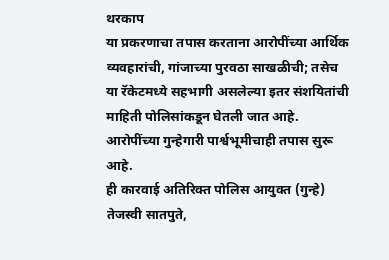थरकाप
या प्रकरणाचा तपास करताना आरोपींच्या आर्थिक व्यवहारांची, गांजाच्या पुरवठा साखळीची; तसेच या रॅकेटमध्ये सहभागी असलेल्या इतर संशयितांची माहिती पोलिसांकडून घेतली जात आहे. आरोपींच्या गुन्हेगारी पार्श्वभूमीचाही तपास सुरू आहे.
ही कारवाई अतिरिक्त पोलिस आयुक्त (गुन्हे) तेजस्वी सातपुते,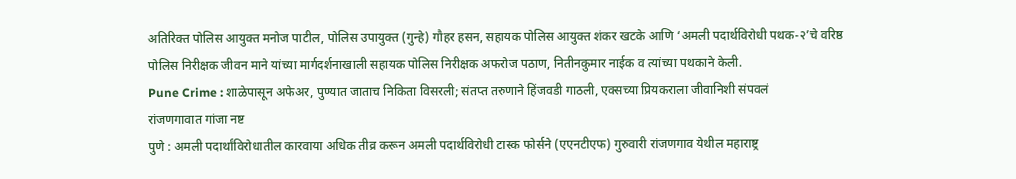अतिरिक्त पोलिस आयुक्त मनोज पाटील, पोलिस उपायुक्त (गुन्हे) गौहर हसन, सहायक पोलिस आयुक्त शंकर खटके आणि ‘अमली पदार्थविरोधी पथक-२’चे वरिष्ठ पोलिस निरीक्षक जीवन माने यांच्या मार्गदर्शनाखाली सहायक पोलिस निरीक्षक अफरोज पठाण, नितीनकुमार नाईक व त्यांच्या पथकाने केली.
Pune Crime : शाळेपासून अफेअर, पुण्यात जाताच निकिता विसरली; संतप्त तरुणाने हिंजवडी गाठली, एक्सच्या प्रियकराला जीवानिशी संपवलं
रांजणगावात गांजा नष्ट
पुणे : अमली पदार्थांविरोधातील कारवाया अधिक तीव्र करून अमली पदार्थविरोधी टास्क फोर्सने (एएनटीएफ) गुरुवारी रांजणगाव येथील महाराष्ट्र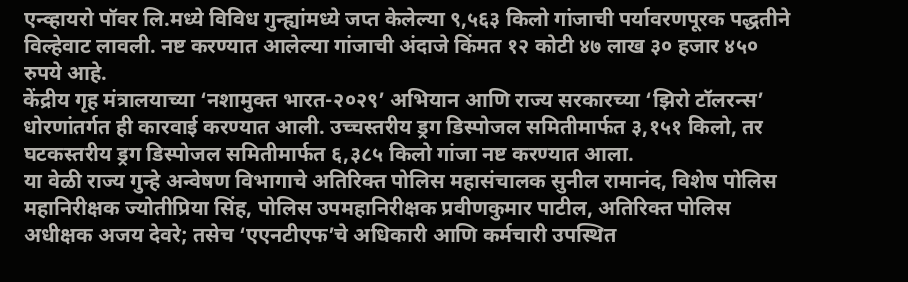एन्व्हायरो पॉवर लि.मध्ये विविध गुन्ह्यांमध्ये जप्त केलेल्या ९,५६३ किलो गांजाची पर्यावरणपूरक पद्धतीने विल्हेवाट लावली. नष्ट करण्यात आलेल्या गांजाची अंदाजे किंमत १२ कोटी ४७ लाख ३० हजार ४५० रुपये आहे.
केंद्रीय गृह मंत्रालयाच्या ‘नशामुक्त भारत-२०२९’ अभियान आणि राज्य सरकारच्या ‘झिरो टॉलरन्स’ धोरणांतर्गत ही कारवाई करण्यात आली. उच्चस्तरीय ड्रग डिस्पोजल समितीमार्फत ३,१५१ किलो, तर घटकस्तरीय ड्रग डिस्पोजल समितीमार्फत ६,३८५ किलो गांजा नष्ट करण्यात आला.
या वेळी राज्य गुन्हे अन्वेषण विभागाचे अतिरिक्त पोलिस महासंचालक सुनील रामानंद, विशेष पोलिस महानिरीक्षक ज्योतीप्रिया सिंह, पोलिस उपमहानिरीक्षक प्रवीणकुमार पाटील, अतिरिक्त पोलिस अधीक्षक अजय देवरे; तसेच ‘एएनटीएफ’चे अधिकारी आणि कर्मचारी उपस्थित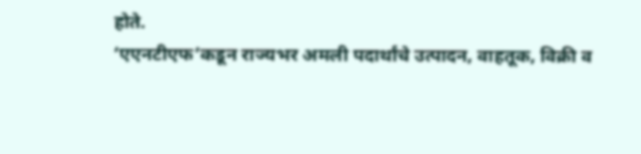होते.
‘एएनटीएफ’कडून राज्यभर अमली पदार्थांचे उत्पादन, वाहतूक, विक्री व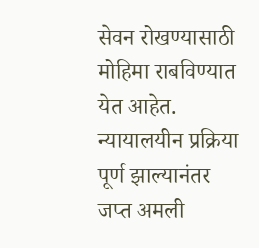सेवन रोखण्यासाठी मोहिमा राबविण्यात येत आहेत. न्यायालयीन प्रक्रिया पूर्ण झाल्यानंतर जप्त अमली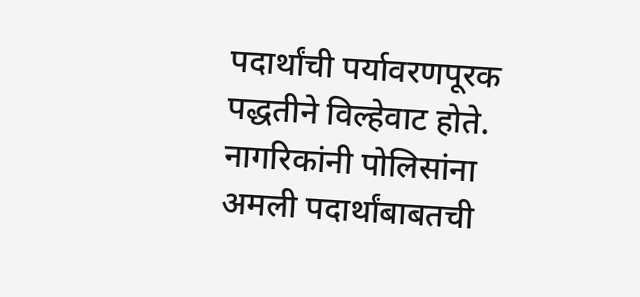पदार्थांची पर्यावरणपूरक पद्धतीने विल्हेवाट होते. नागरिकांनी पोलिसांना अमली पदार्थांबाबतची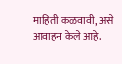माहिती कळवावी, असे आवाहन केले आहे.